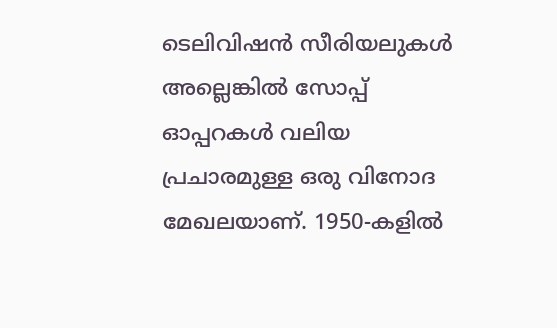ടെലിവിഷൻ സീരിയലുകൾ അല്ലെങ്കിൽ സോപ്പ് ഓപ്പറകൾ വലിയ പ്രചാരമുള്ള ഒരു വിനോദ മേഖലയാണ്. 1950-കളിൽ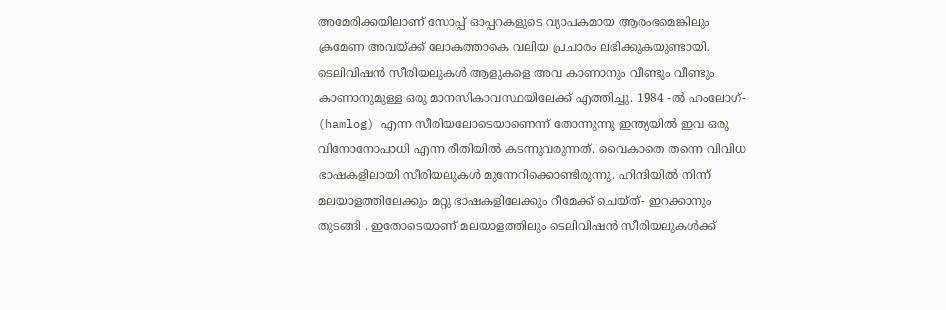അമേരിക്കയിലാണ് സോപ്പ് ഓപ്പറകളുടെ വ്യാപകമായ ആരംഭമെങ്കിലും ക്രമേണ അവയ്ക്ക് ലോകത്താകെ വലിയ പ്രചാരം ലഭിക്കുകയുണ്ടായി. ടെലിവിഷൻ സീരിയലുകൾ ആളുകളെ അവ കാണാനും വീണ്ടും വീണ്ടും കാണാനുമുള്ള ഒരു മാനസികാവസ്ഥയിലേക്ക് എത്തിച്ചു. 1984 -ൽ ഹംലോഗ്- (hamlog) എന്ന സീരിയലോടെയാണെന്ന് തോന്നുന്നു ഇന്ത്യയിൽ ഇവ ഒരു വിനോനോപാധി എന്ന രീതിയിൽ കടന്നുവരുന്നത്. വൈകാതെ തന്നെ വിവിധ ഭാഷകളിലായി സീരിയലുകൾ മുന്നേറിക്കൊണ്ടിരുന്നു. ഹിന്ദിയിൽ നിന്ന് മലയാളത്തിലേക്കും മറ്റു ഭാഷകളിലേക്കും റീമേക്ക് ചെയ്ത്- ഇറക്കാനും തുടങ്ങി . ഇതോടെയാണ് മലയാളത്തിലും ടെലിവിഷൻ സീരിയലുകൾക്ക്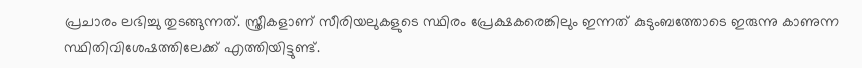പ്രചാരം ലഭിച്ചു തുടങ്ങുന്നത്. സ്ത്രീകളാണ് സീരിയലുകളുടെ സ്ഥിരം പ്രേക്ഷകരെങ്കിലും ഇന്നത് കുടുംബത്തോടെ ഇരുന്നു കാണുന്ന സ്ഥിതിവിശേഷത്തിലേക്ക് എത്തിയിട്ടുണ്ട്.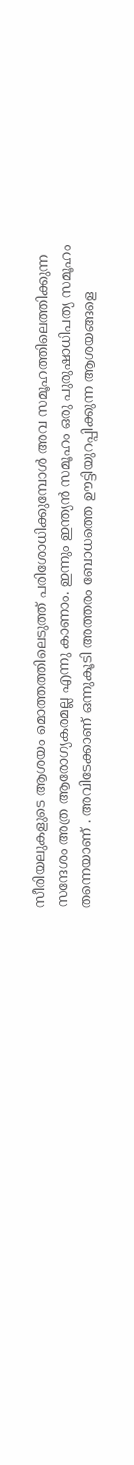സീരിയലുകളുടെ ആശയം മൊത്തത്തിലെടുത്ത് പരിശോധിക്കുമ്പോൾ അവ സമൂഹത്തിലെത്തിക്കുന്ന സന്ദേശം അത്ര ആരോഗ്യകരമല്ല എന്നു കാണാം. ഇന്നും ഇന്ത്യൻ സമൂഹം ഒരു പുരുഷാധിപത്യ സമൂഹം തന്നെയാണ് . അവിടേക്കാണ് ഒന്നുകൂടി അത്തരം ബോധത്തെ ഊട്ടിയുറപ്പിക്കുന്ന ആശയങ്ങളെ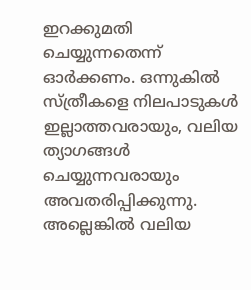ഇറക്കുമതി ചെയ്യുന്നതെന്ന് ഓർക്കണം. ഒന്നുകിൽ സ്ത്രീകളെ നിലപാടുകൾ ഇല്ലാത്തവരായും, വലിയ ത്യാഗങ്ങൾ ചെയ്യുന്നവരായും അവതരിപ്പിക്കുന്നു. അല്ലെങ്കിൽ വലിയ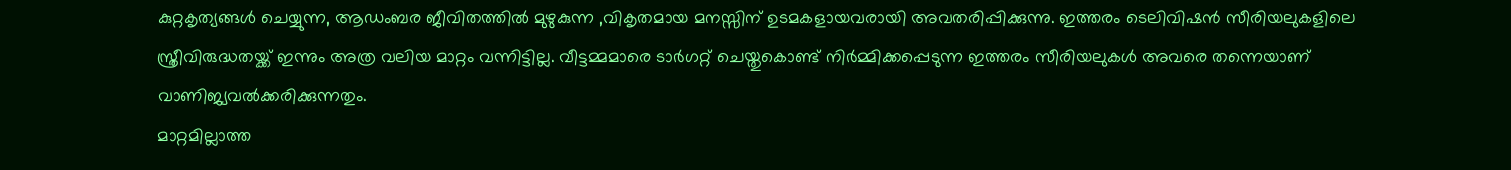കുറ്റകൃത്യങ്ങൾ ചെയ്യുന്ന, ആഡംബര ജീവിതത്തിൽ മുഴുകുന്ന ,വികൃതമായ മനസ്സിന് ഉടമകളായവരായി അവതരിപ്പിക്കുന്നു. ഇത്തരം ടെലിവിഷൻ സീരിയലുകളിലെ സ്ത്രീവിരുദ്ധതയ്ക്ക് ഇന്നും അത്ര വലിയ മാറ്റം വന്നിട്ടില്ല. വീട്ടമ്മമാരെ ടാർഗറ്റ് ചെയ്തുകൊണ്ട് നിർമ്മിക്കപ്പെടുന്ന ഇത്തരം സീരിയലുകൾ അവരെ തന്നെയാണ് വാണിജ്യവൽക്കരിക്കുന്നതും.
മാറ്റമില്ലാത്ത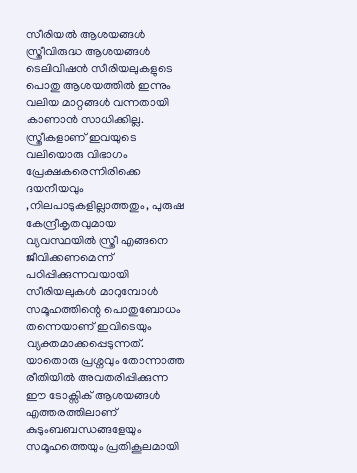സീരിയൽ ആശയങ്ങൾ സ്ത്രീവിരുദ്ധ ആശയങ്ങൾ
ടെലിവിഷൻ സീരിയലുകളുടെ പൊതു ആശയത്തിൽ ഇന്നും വലിയ മാറ്റങ്ങൾ വന്നതായി കാണാൻ സാധിക്കില്ല. സ്ത്രീകളാണ് ഇവയുടെ വലിയൊരു വിഭാഗം പ്രേക്ഷകരെന്നിരിക്കെ ദയനീയവും ,നിലപാടുകളില്ലാത്തതും, പുരുഷ കേന്ദ്രീകൃതവുമായ വ്യവസ്ഥയിൽ സ്ത്രീ എങ്ങനെ ജീവിക്കണമെന്ന് പഠിപ്പിക്കുന്നവയായി സീരിയലുകൾ മാറുമ്പോൾ സമൂഹത്തിന്റെ പൊതുബോധം തന്നെയാണ് ഇവിടെയും വ്യക്തമാക്കപ്പെടുന്നത്. യാതൊരു പ്രശ്നവും തോന്നാത്ത രീതിയിൽ അവതരിപ്പിക്കുന്ന ഈ ടോക്സിക് ആശയങ്ങൾ എത്തരത്തിലാണ് കുടുംബബന്ധങ്ങളേയും സമൂഹത്തെയും പ്രതികൂലമായി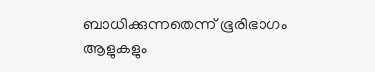ബാധിക്കുന്നതെന്ന് ഭൂരിഭാഗം ആളുകളും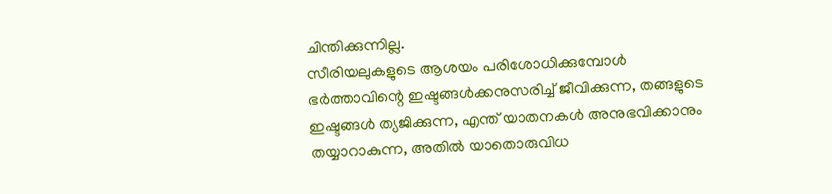ചിന്തിക്കുന്നില്ല.
സീരിയലുകളുടെ ആശയം പരിശോധിക്കുമ്പോൾ ഭർത്താവിന്റെ ഇഷ്ടങ്ങൾക്കനുസരിച്ച് ജീവിക്കുന്ന, തങ്ങളുടെ ഇഷ്ടങ്ങൾ ത്യജിക്കുന്ന, എന്ത് യാതനകൾ അനുഭവിക്കാനും തയ്യാറാകുന്ന, അതിൽ യാതൊരുവിധ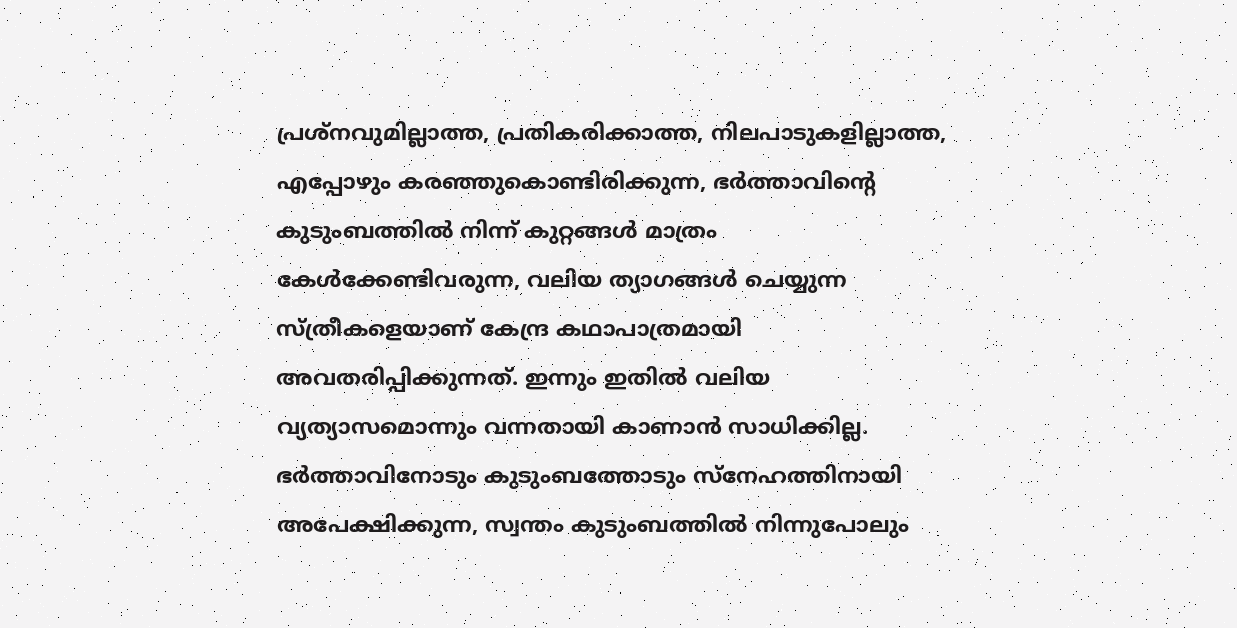പ്രശ്നവുമില്ലാത്ത, പ്രതികരിക്കാത്ത, നിലപാടുകളില്ലാത്ത, എപ്പോഴും കരഞ്ഞുകൊണ്ടിരിക്കുന്ന, ഭർത്താവിന്റെ കുടുംബത്തിൽ നിന്ന് കുറ്റങ്ങൾ മാത്രം കേൾക്കേണ്ടിവരുന്ന, വലിയ ത്യാഗങ്ങൾ ചെയ്യുന്ന സ്ത്രീകളെയാണ് കേന്ദ്ര കഥാപാത്രമായി അവതരിപ്പിക്കുന്നത്. ഇന്നും ഇതിൽ വലിയ വ്യത്യാസമൊന്നും വന്നതായി കാണാൻ സാധിക്കില്ല. ഭർത്താവിനോടും കുടുംബത്തോടും സ്നേഹത്തിനായി അപേക്ഷിക്കുന്ന, സ്വന്തം കുടുംബത്തിൽ നിന്നുപോലും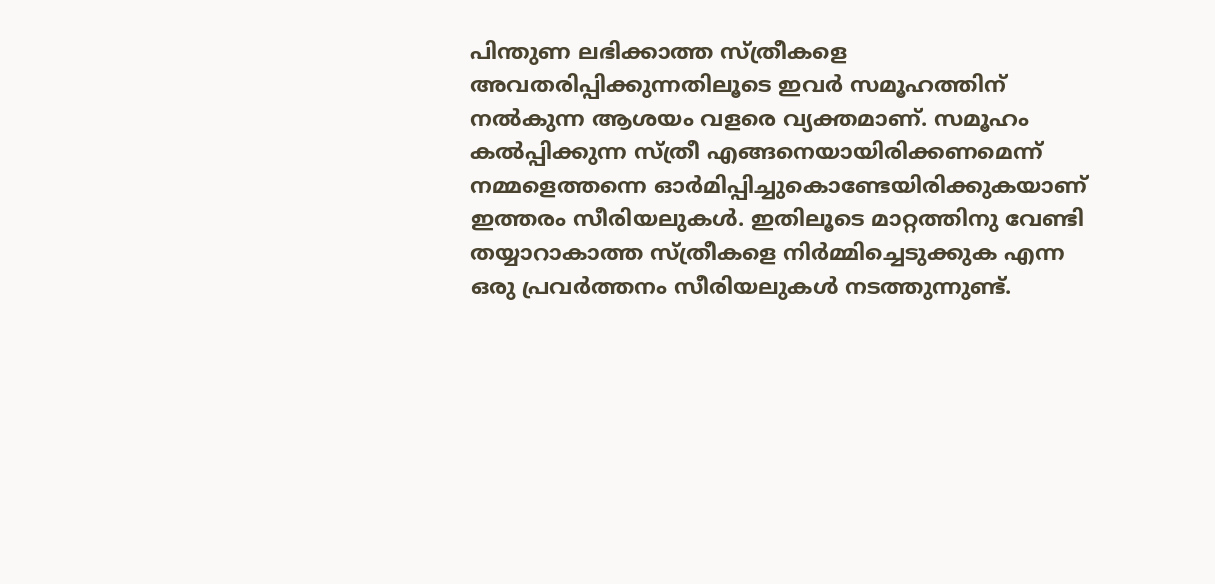പിന്തുണ ലഭിക്കാത്ത സ്ത്രീകളെ അവതരിപ്പിക്കുന്നതിലൂടെ ഇവർ സമൂഹത്തിന് നൽകുന്ന ആശയം വളരെ വ്യക്തമാണ്. സമൂഹം കൽപ്പിക്കുന്ന സ്ത്രീ എങ്ങനെയായിരിക്കണമെന്ന് നമ്മളെത്തന്നെ ഓർമിപ്പിച്ചുകൊണ്ടേയിരിക്കുകയാണ് ഇത്തരം സീരിയലുകൾ. ഇതിലൂടെ മാറ്റത്തിനു വേണ്ടി തയ്യാറാകാത്ത സ്ത്രീകളെ നിർമ്മിച്ചെടുക്കുക എന്ന ഒരു പ്രവർത്തനം സീരിയലുകൾ നടത്തുന്നുണ്ട്.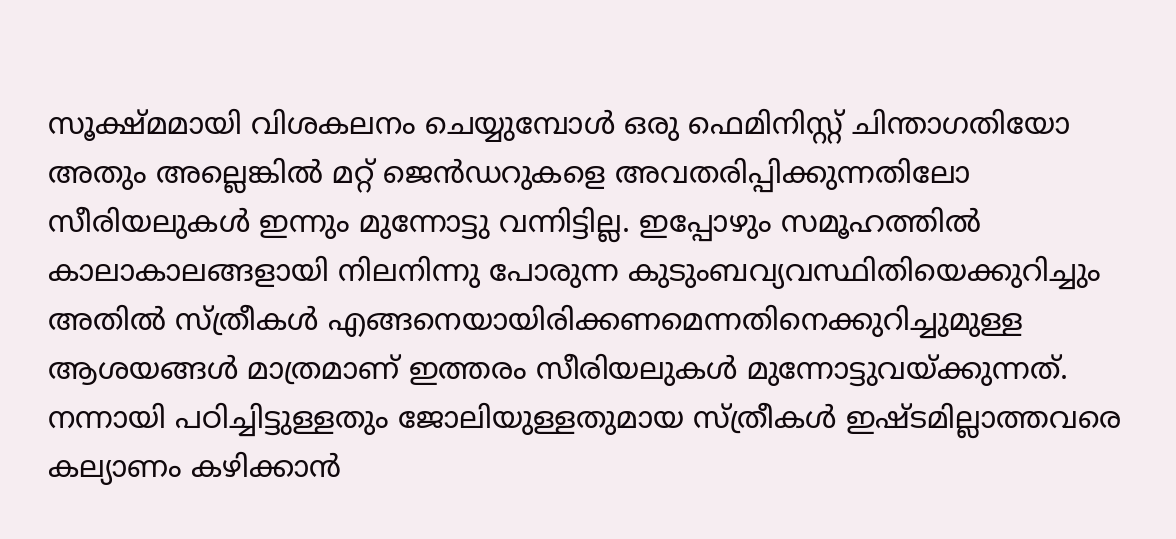സൂക്ഷ്മമായി വിശകലനം ചെയ്യുമ്പോൾ ഒരു ഫെമിനിസ്റ്റ് ചിന്താഗതിയോ അതും അല്ലെങ്കിൽ മറ്റ് ജെൻഡറുകളെ അവതരിപ്പിക്കുന്നതിലോ സീരിയലുകൾ ഇന്നും മുന്നോട്ടു വന്നിട്ടില്ല. ഇപ്പോഴും സമൂഹത്തിൽ കാലാകാലങ്ങളായി നിലനിന്നു പോരുന്ന കുടുംബവ്യവസ്ഥിതിയെക്കുറിച്ചും അതിൽ സ്ത്രീകൾ എങ്ങനെയായിരിക്കണമെന്നതിനെക്കുറിച്ചുമുള്ള ആശയങ്ങൾ മാത്രമാണ് ഇത്തരം സീരിയലുകൾ മുന്നോട്ടുവയ്ക്കുന്നത്. നന്നായി പഠിച്ചിട്ടുള്ളതും ജോലിയുള്ളതുമായ സ്ത്രീകൾ ഇഷ്ടമില്ലാത്തവരെ കല്യാണം കഴിക്കാൻ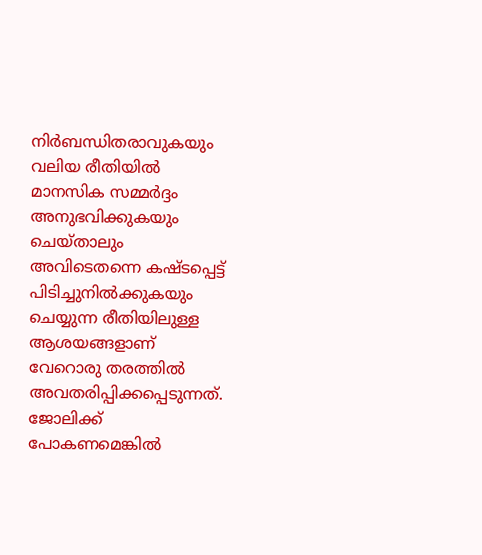നിർബന്ധിതരാവുകയും വലിയ രീതിയിൽ മാനസിക സമ്മർദ്ദം അനുഭവിക്കുകയും ചെയ്താലും അവിടെതന്നെ കഷ്ടപ്പെട്ട് പിടിച്ചുനിൽക്കുകയും ചെയ്യുന്ന രീതിയിലുള്ള ആശയങ്ങളാണ് വേറൊരു തരത്തിൽ അവതരിപ്പിക്കപ്പെടുന്നത്. ജോലിക്ക് പോകണമെങ്കിൽ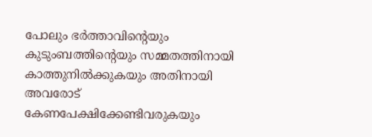പോലും ഭർത്താവിന്റെയും കുടുംബത്തിന്റെയും സമ്മതത്തിനായി കാത്തുനിൽക്കുകയും അതിനായി അവരോട് കേണപേക്ഷിക്കേണ്ടിവരുകയും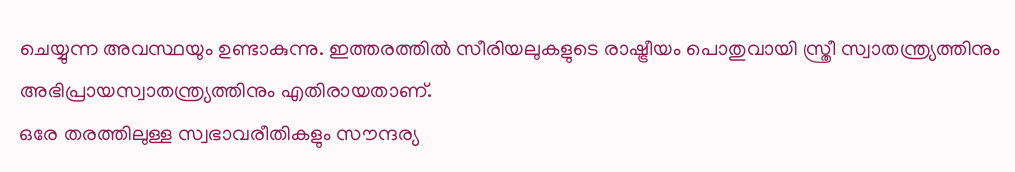ചെയ്യുന്ന അവസ്ഥയും ഉണ്ടാകുന്നു. ഇത്തരത്തിൽ സീരിയലുകളുടെ രാഷ്ട്രീയം പൊതുവായി സ്ത്രീ സ്വാതന്ത്ര്യത്തിനും അഭിപ്രായസ്വാതന്ത്ര്യത്തിനും എതിരായതാണ്.
ഒരേ തരത്തിലുള്ള സ്വഭാവരീതികളും സൗന്ദര്യ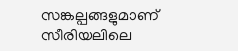സങ്കല്പങ്ങളുമാണ് സീരിയലിലെ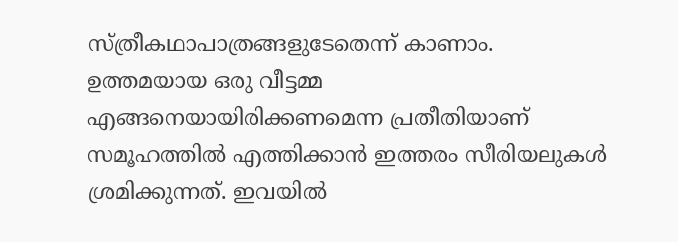സ്ത്രീകഥാപാത്രങ്ങളുടേതെന്ന് കാണാം. ഉത്തമയായ ഒരു വീട്ടമ്മ എങ്ങനെയായിരിക്കണമെന്ന പ്രതീതിയാണ് സമൂഹത്തിൽ എത്തിക്കാൻ ഇത്തരം സീരിയലുകൾ ശ്രമിക്കുന്നത്. ഇവയിൽ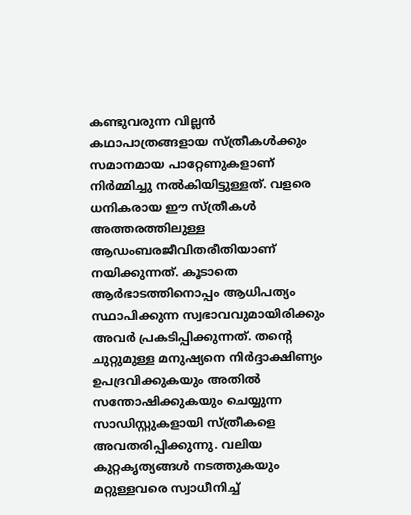കണ്ടുവരുന്ന വില്ലൻ കഥാപാത്രങ്ങളായ സ്ത്രീകൾക്കും സമാനമായ പാറ്റേണുകളാണ് നിർമ്മിച്ചു നൽകിയിട്ടുള്ളത്. വളരെ ധനികരായ ഈ സ്ത്രീകൾ അത്തരത്തിലുള്ള ആഡംബരജീവിതരീതിയാണ് നയിക്കുന്നത്. കൂടാതെ ആർഭാടത്തിനൊപ്പം ആധിപത്യം സ്ഥാപിക്കുന്ന സ്വഭാവവുമായിരിക്കും അവർ പ്രകടിപ്പിക്കുന്നത്. തന്റെ ചുറ്റുമുള്ള മനുഷ്യനെ നിർദ്ദാക്ഷിണ്യം ഉപദ്രവിക്കുകയും അതിൽ സന്തോഷിക്കുകയും ചെയ്യുന്ന സാഡിസ്റ്റുകളായി സ്ത്രീകളെ അവതരിപ്പിക്കുന്നു. വലിയ കുറ്റകൃത്യങ്ങൾ നടത്തുകയും മറ്റുള്ളവരെ സ്വാധീനിച്ച്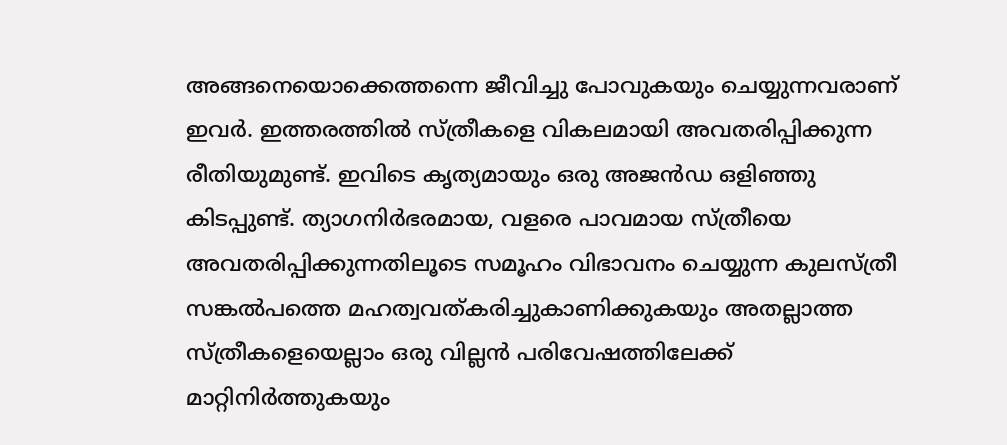അങ്ങനെയൊക്കെത്തന്നെ ജീവിച്ചു പോവുകയും ചെയ്യുന്നവരാണ് ഇവർ. ഇത്തരത്തിൽ സ്ത്രീകളെ വികലമായി അവതരിപ്പിക്കുന്ന രീതിയുമുണ്ട്. ഇവിടെ കൃത്യമായും ഒരു അജൻഡ ഒളിഞ്ഞു കിടപ്പുണ്ട്. ത്യാഗനിർഭരമായ, വളരെ പാവമായ സ്ത്രീയെ അവതരിപ്പിക്കുന്നതിലൂടെ സമൂഹം വിഭാവനം ചെയ്യുന്ന കുലസ്ത്രീ സങ്കൽപത്തെ മഹത്വവത്കരിച്ചുകാണിക്കുകയും അതല്ലാത്ത സ്ത്രീകളെയെല്ലാം ഒരു വില്ലൻ പരിവേഷത്തിലേക്ക് മാറ്റിനിർത്തുകയും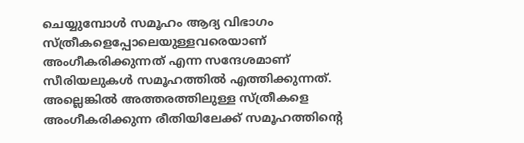ചെയ്യുമ്പോൾ സമൂഹം ആദ്യ വിഭാഗം സ്ത്രീകളെപ്പോലെയുള്ളവരെയാണ് അംഗീകരിക്കുന്നത് എന്ന സന്ദേശമാണ് സീരിയലുകൾ സമൂഹത്തിൽ എത്തിക്കുന്നത്. അല്ലെങ്കിൽ അത്തരത്തിലുള്ള സ്ത്രീകളെ അംഗീകരിക്കുന്ന രീതിയിലേക്ക് സമൂഹത്തിന്റെ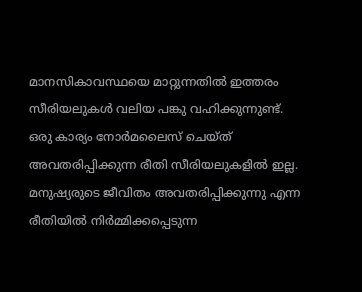മാനസികാവസ്ഥയെ മാറ്റുന്നതിൽ ഇത്തരം സീരിയലുകൾ വലിയ പങ്കു വഹിക്കുന്നുണ്ട്.
ഒരു കാര്യം നോർമലൈസ് ചെയ്ത് അവതരിപ്പിക്കുന്ന രീതി സീരിയലുകളിൽ ഇല്ല. മനുഷ്യരുടെ ജീവിതം അവതരിപ്പിക്കുന്നു എന്ന രീതിയിൽ നിർമ്മിക്കപ്പെടുന്ന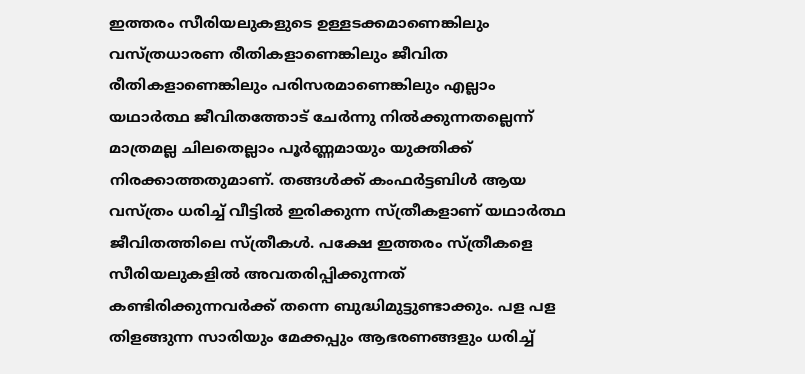ഇത്തരം സീരിയലുകളുടെ ഉള്ളടക്കമാണെങ്കിലും വസ്ത്രധാരണ രീതികളാണെങ്കിലും ജീവിത രീതികളാണെങ്കിലും പരിസരമാണെങ്കിലും എല്ലാം യഥാർത്ഥ ജീവിതത്തോട് ചേർന്നു നിൽക്കുന്നതല്ലെന്ന് മാത്രമല്ല ചിലതെല്ലാം പൂർണ്ണമായും യുക്തിക്ക് നിരക്കാത്തതുമാണ്. തങ്ങൾക്ക് കംഫർട്ടബിൾ ആയ വസ്ത്രം ധരിച്ച് വീട്ടിൽ ഇരിക്കുന്ന സ്ത്രീകളാണ് യഥാർത്ഥ ജീവിതത്തിലെ സ്ത്രീകൾ. പക്ഷേ ഇത്തരം സ്ത്രീകളെ സീരിയലുകളിൽ അവതരിപ്പിക്കുന്നത് കണ്ടിരിക്കുന്നവർക്ക് തന്നെ ബുദ്ധിമുട്ടുണ്ടാക്കും. പള പള തിളങ്ങുന്ന സാരിയും മേക്കപ്പും ആഭരണങ്ങളും ധരിച്ച്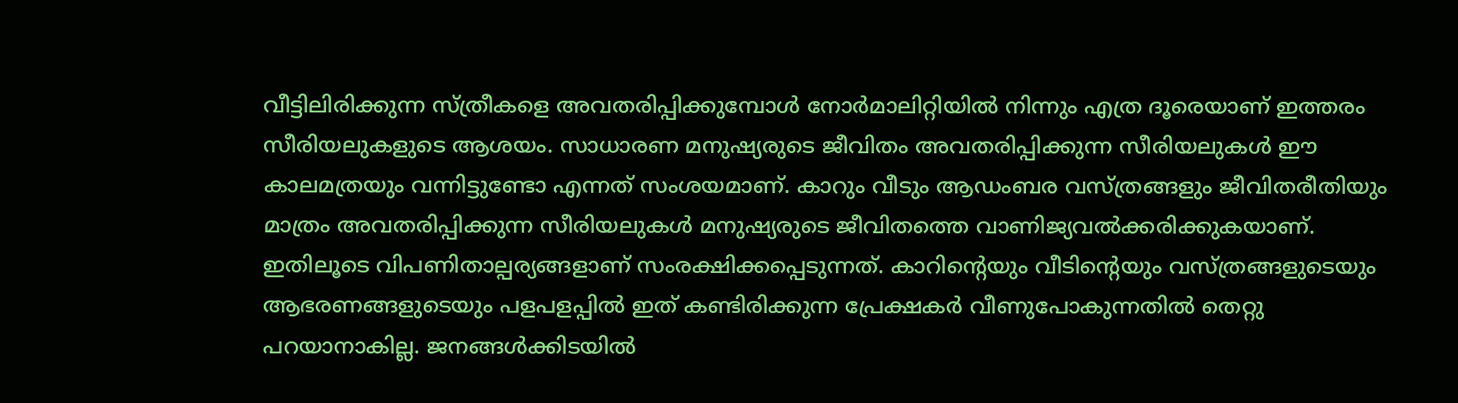വീട്ടിലിരിക്കുന്ന സ്ത്രീകളെ അവതരിപ്പിക്കുമ്പോൾ നോർമാലിറ്റിയിൽ നിന്നും എത്ര ദൂരെയാണ് ഇത്തരം സീരിയലുകളുടെ ആശയം. സാധാരണ മനുഷ്യരുടെ ജീവിതം അവതരിപ്പിക്കുന്ന സീരിയലുകൾ ഈ കാലമത്രയും വന്നിട്ടുണ്ടോ എന്നത് സംശയമാണ്. കാറും വീടും ആഡംബര വസ്ത്രങ്ങളും ജീവിതരീതിയും മാത്രം അവതരിപ്പിക്കുന്ന സീരിയലുകൾ മനുഷ്യരുടെ ജീവിതത്തെ വാണിജ്യവൽക്കരിക്കുകയാണ്. ഇതിലൂടെ വിപണിതാല്പര്യങ്ങളാണ് സംരക്ഷിക്കപ്പെടുന്നത്. കാറിന്റെയും വീടിന്റെയും വസ്ത്രങ്ങളുടെയും ആഭരണങ്ങളുടെയും പളപളപ്പിൽ ഇത് കണ്ടിരിക്കുന്ന പ്രേക്ഷകർ വീണുപോകുന്നതിൽ തെറ്റു പറയാനാകില്ല. ജനങ്ങൾക്കിടയിൽ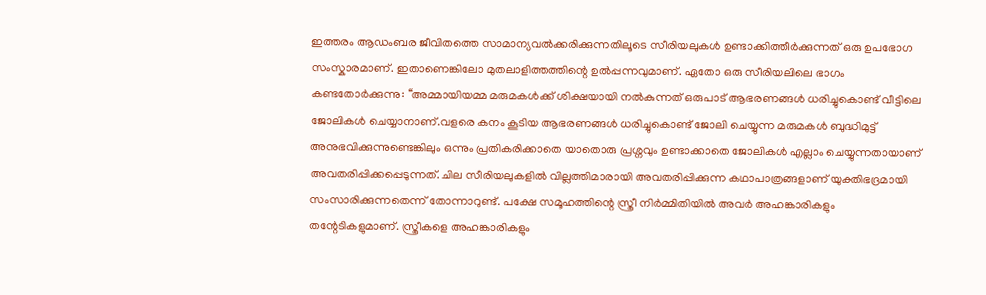ഇത്തരം ആഡംബര ജീവിതത്തെ സാമാന്യവൽക്കരിക്കുന്നതിലൂടെ സീരിയലുകൾ ഉണ്ടാക്കിത്തീർക്കുന്നത് ഒരു ഉപഭോഗ സംസ്കാരമാണ്. ഇതാണെങ്കിലോ മുതലാളിത്തത്തിന്റെ ഉൽപ്പന്നവുമാണ്. ഏതോ ഒരു സീരിയലിലെ ഭാഗം കണ്ടതോർക്കുന്നു: ‘‘അമ്മായിയമ്മ മരുമകൾക്ക് ശിക്ഷയായി നൽകുന്നത് ഒരുപാട് ആഭരണങ്ങൾ ധരിച്ചുകൊണ്ട് വീട്ടിലെ ജോലികൾ ചെയ്യാനാണ്.വളരെ കനം കൂടിയ ആഭരണങ്ങൾ ധരിച്ചുകൊണ്ട് ജോലി ചെയ്യുന്ന മരുമകൾ ബുദ്ധിമുട്ട് അനുഭവിക്കുന്നുണ്ടെങ്കിലും ഒന്നും പ്രതികരിക്കാതെ യാതൊരു പ്രശ്നവും ഉണ്ടാക്കാതെ ജോലികൾ എല്ലാം ചെയ്യുന്നതായാണ് അവതരിപ്പിക്കപ്പെടുന്നത്. ചില സീരിയലുകളിൽ വില്ലത്തിമാരായി അവതരിപ്പിക്കുന്ന കഥാപാത്രങ്ങളാണ് യുക്തിഭദ്രമായി സംസാരിക്കുന്നതെന്ന് തോന്നാറുണ്ട്. പക്ഷേ സമൂഹത്തിന്റെ സ്ത്രീ നിർമ്മിതിയിൽ അവർ അഹങ്കാരികളും തന്റേടികളുമാണ്. സ്ത്രീകളെ അഹങ്കാരികളും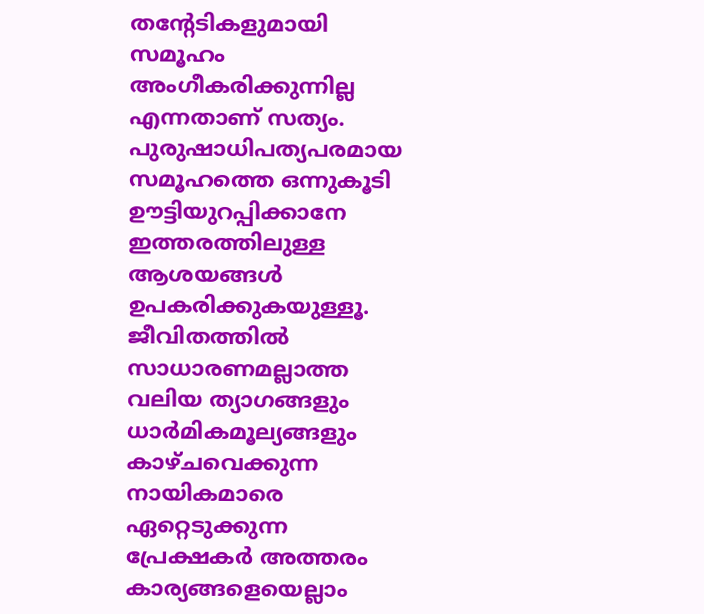തന്റേടികളുമായി സമൂഹം അംഗീകരിക്കുന്നില്ല എന്നതാണ് സത്യം. പുരുഷാധിപത്യപരമായ സമൂഹത്തെ ഒന്നുകൂടി ഊട്ടിയുറപ്പിക്കാനേ ഇത്തരത്തിലുള്ള ആശയങ്ങൾ ഉപകരിക്കുകയുള്ളൂ.
ജീവിതത്തിൽ സാധാരണമല്ലാത്ത വലിയ ത്യാഗങ്ങളും ധാർമികമൂല്യങ്ങളും കാഴ്ചവെക്കുന്ന നായികമാരെ ഏറ്റെടുക്കുന്ന പ്രേക്ഷകർ അത്തരം കാര്യങ്ങളെയെല്ലാം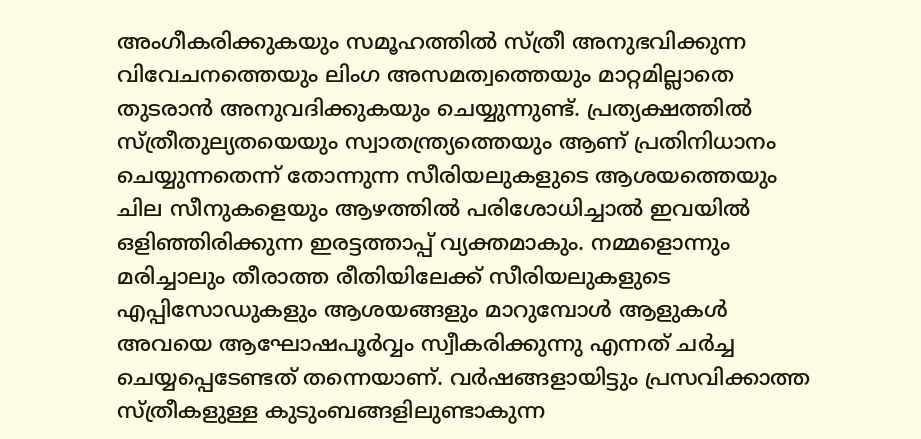അംഗീകരിക്കുകയും സമൂഹത്തിൽ സ്ത്രീ അനുഭവിക്കുന്ന വിവേചനത്തെയും ലിംഗ അസമത്വത്തെയും മാറ്റമില്ലാതെ തുടരാൻ അനുവദിക്കുകയും ചെയ്യുന്നുണ്ട്. പ്രത്യക്ഷത്തിൽ സ്ത്രീതുല്യതയെയും സ്വാതന്ത്ര്യത്തെയും ആണ് പ്രതിനിധാനം ചെയ്യുന്നതെന്ന് തോന്നുന്ന സീരിയലുകളുടെ ആശയത്തെയും ചില സീനുകളെയും ആഴത്തിൽ പരിശോധിച്ചാൽ ഇവയിൽ ഒളിഞ്ഞിരിക്കുന്ന ഇരട്ടത്താപ്പ് വ്യക്തമാകും. നമ്മളൊന്നും മരിച്ചാലും തീരാത്ത രീതിയിലേക്ക് സീരിയലുകളുടെ എപ്പിസോഡുകളും ആശയങ്ങളും മാറുമ്പോൾ ആളുകൾ അവയെ ആഘോഷപൂർവ്വം സ്വീകരിക്കുന്നു എന്നത് ചർച്ച ചെയ്യപ്പെടേണ്ടത് തന്നെയാണ്. വർഷങ്ങളായിട്ടും പ്രസവിക്കാത്ത സ്ത്രീകളുള്ള കുടുംബങ്ങളിലുണ്ടാകുന്ന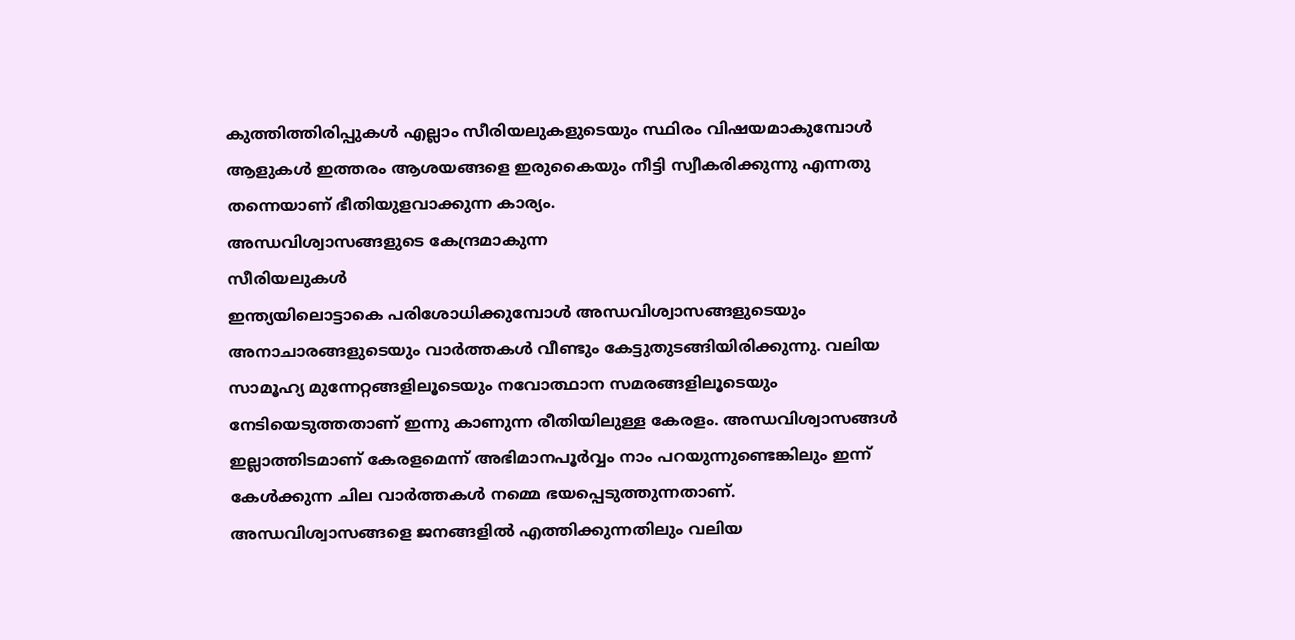കുത്തിത്തിരിപ്പുകൾ എല്ലാം സീരിയലുകളുടെയും സ്ഥിരം വിഷയമാകുമ്പോൾ ആളുകൾ ഇത്തരം ആശയങ്ങളെ ഇരുകൈയും നീട്ടി സ്വീകരിക്കുന്നു എന്നതു തന്നെയാണ് ഭീതിയുളവാക്കുന്ന കാര്യം.
അന്ധവിശ്വാസങ്ങളുടെ കേന്ദ്രമാകുന്ന
സീരിയലുകൾ
ഇന്ത്യയിലൊട്ടാകെ പരിശോധിക്കുമ്പോൾ അന്ധവിശ്വാസങ്ങളുടെയും അനാചാരങ്ങളുടെയും വാർത്തകൾ വീണ്ടും കേട്ടുതുടങ്ങിയിരിക്കുന്നു. വലിയ സാമൂഹ്യ മുന്നേറ്റങ്ങളിലൂടെയും നവോത്ഥാന സമരങ്ങളിലൂടെയും നേടിയെടുത്തതാണ് ഇന്നു കാണുന്ന രീതിയിലുള്ള കേരളം. അന്ധവിശ്വാസങ്ങൾ ഇല്ലാത്തിടമാണ് കേരളമെന്ന് അഭിമാനപൂർവ്വം നാം പറയുന്നുണ്ടെങ്കിലും ഇന്ന് കേൾക്കുന്ന ചില വാർത്തകൾ നമ്മെ ഭയപ്പെടുത്തുന്നതാണ്. അന്ധവിശ്വാസങ്ങളെ ജനങ്ങളിൽ എത്തിക്കുന്നതിലും വലിയ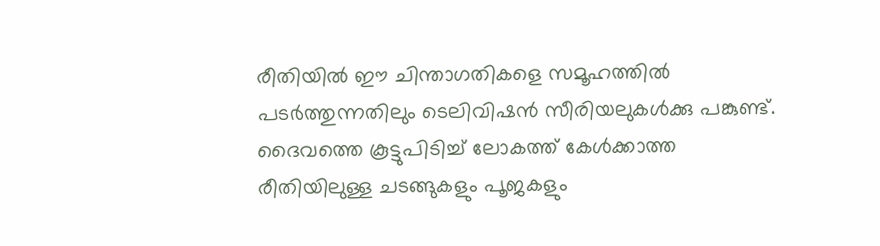രീതിയിൽ ഈ ചിന്താഗതികളെ സമൂഹത്തിൽ പടർത്തുന്നതിലും ടെലിവിഷൻ സീരിയലുകൾക്കു പങ്കുണ്ട്. ദൈവത്തെ കൂട്ടുപിടിച്ച് ലോകത്ത് കേൾക്കാത്ത രീതിയിലുള്ള ചടങ്ങുകളും പൂജകളും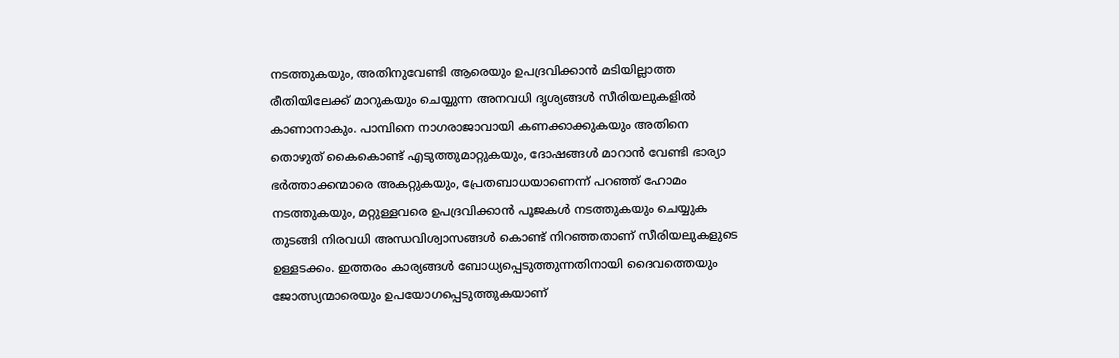നടത്തുകയും, അതിനുവേണ്ടി ആരെയും ഉപദ്രവിക്കാൻ മടിയില്ലാത്ത രീതിയിലേക്ക് മാറുകയും ചെയ്യുന്ന അനവധി ദൃശ്യങ്ങൾ സീരിയലുകളിൽ കാണാനാകും. പാമ്പിനെ നാഗരാജാവായി കണക്കാക്കുകയും അതിനെ തൊഴുത് കൈകൊണ്ട് എടുത്തുമാറ്റുകയും, ദോഷങ്ങൾ മാറാൻ വേണ്ടി ഭാര്യാ ഭർത്താക്കന്മാരെ അകറ്റുകയും, പ്രേതബാധയാണെന്ന് പറഞ്ഞ് ഹോമം നടത്തുകയും, മറ്റുള്ളവരെ ഉപദ്രവിക്കാൻ പൂജകൾ നടത്തുകയും ചെയ്യുക തുടങ്ങി നിരവധി അന്ധവിശ്വാസങ്ങൾ കൊണ്ട് നിറഞ്ഞതാണ് സീരിയലുകളുടെ ഉള്ളടക്കം. ഇത്തരം കാര്യങ്ങൾ ബോധ്യപ്പെടുത്തുന്നതിനായി ദൈവത്തെയും ജോത്സ്യന്മാരെയും ഉപയോഗപ്പെടുത്തുകയാണ്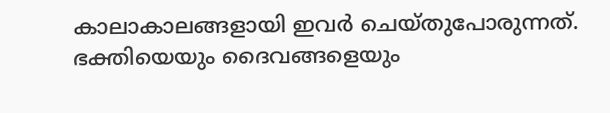കാലാകാലങ്ങളായി ഇവർ ചെയ്തുപോരുന്നത്. ഭക്തിയെയും ദൈവങ്ങളെയും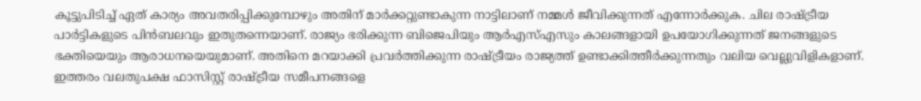കൂട്ടുപിടിച്ച് ഏത് കാര്യം അവതരിപ്പിക്കുമ്പോഴും അതിന് മാർക്കറ്റുണ്ടാകുന്ന നാട്ടിലാണ് നമ്മൾ ജീവിക്കുന്നത് എന്നോർക്കുക. ചില രാഷ്ട്രീയ പാർട്ടികളുടെ പിൻബലവും ഇതുതന്നെയാണ്. രാജ്യം ഭരിക്കുന്ന ബിജെപിയും ആർഎസ്എസും കാലങ്ങളായി ഉപയോഗിക്കുന്നത് ജനങ്ങളുടെ ഭക്തിയെയും ആരാധനയെയുമാണ്. അതിനെ മറയാക്കി പ്രവർത്തിക്കുന്ന രാഷ്ട്രീയം രാജ്യത്ത് ഉണ്ടാക്കിത്തീർക്കുന്നതും വലിയ വെല്ലുവിളികളാണ്. ഇത്തരം വലതുപക്ഷ ഫാസിസ്റ്റ് രാഷ്ട്രീയ സമീപനങ്ങളെ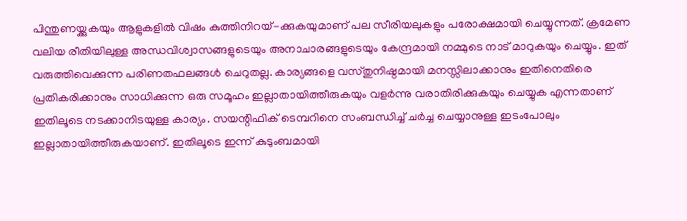പിന്തുണയ്ക്കുകയും ആളുകളിൽ വിഷം കുത്തിനിറയ്-ക്കുകയുമാണ് പല സീരിയലുകളും പരോക്ഷമായി ചെയ്യുന്നത്. ക്രമേണ വലിയ രീതിയിലുള്ള അന്ധവിശ്വാസങ്ങളുടെയും അനാചാരങ്ങളുടെയും കേന്ദ്രമായി നമ്മുടെ നാട് മാറുകയും ചെയ്യും. ഇത് വരുത്തിവെക്കുന്ന പരിണതഫലങ്ങൾ ചെറുതല്ല. കാര്യങ്ങളെ വസ്തുനിഷ്ഠമായി മനസ്സിലാക്കാനും ഇതിനെതിരെ പ്രതികരിക്കാനും സാധിക്കുന്ന ഒരു സമൂഹം ഇല്ലാതായിത്തീരുകയും വളർന്നു വരാതിരിക്കുകയും ചെയ്യുക എന്നതാണ് ഇതിലൂടെ നടക്കാനിടയുള്ള കാര്യം. സയന്റിഫിക് ടെമ്പറിനെ സംബന്ധിച്ച് ചർച്ച ചെയ്യാനുള്ള ഇടംപോലും ഇല്ലാതായിത്തീരുകയാണ്. ഇതിലൂടെ ഇന്ന് കുടുംബമായി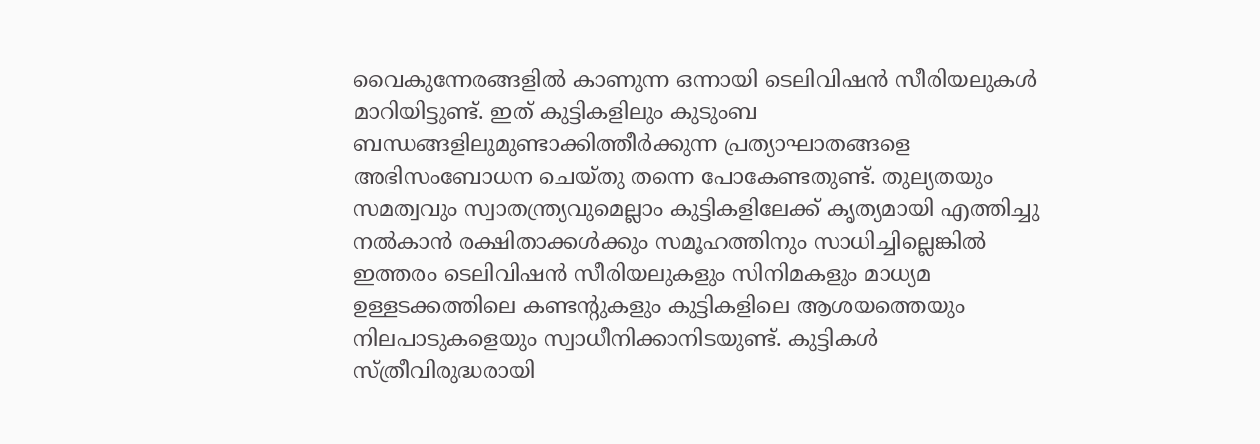വൈകുന്നേരങ്ങളിൽ കാണുന്ന ഒന്നായി ടെലിവിഷൻ സീരിയലുകൾ മാറിയിട്ടുണ്ട്. ഇത് കുട്ടികളിലും കുടുംബ ബന്ധങ്ങളിലുമുണ്ടാക്കിത്തീർക്കുന്ന പ്രത്യാഘാതങ്ങളെ അഭിസംബോധന ചെയ്തു തന്നെ പോകേണ്ടതുണ്ട്. തുല്യതയും സമത്വവും സ്വാതന്ത്ര്യവുമെല്ലാം കുട്ടികളിലേക്ക് കൃത്യമായി എത്തിച്ചു നൽകാൻ രക്ഷിതാക്കൾക്കും സമൂഹത്തിനും സാധിച്ചില്ലെങ്കിൽ ഇത്തരം ടെലിവിഷൻ സീരിയലുകളും സിനിമകളും മാധ്യമ ഉള്ളടക്കത്തിലെ കണ്ടന്റുകളും കുട്ടികളിലെ ആശയത്തെയും നിലപാടുകളെയും സ്വാധീനിക്കാനിടയുണ്ട്. കുട്ടികൾ സ്ത്രീവിരുദ്ധരായി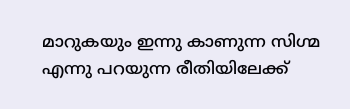മാറുകയും ഇന്നു കാണുന്ന സിഗ്മ എന്നു പറയുന്ന രീതിയിലേക്ക്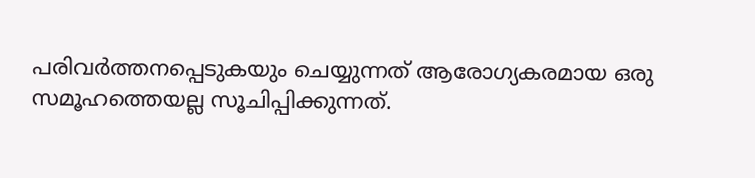പരിവർത്തനപ്പെടുകയും ചെയ്യുന്നത് ആരോഗ്യകരമായ ഒരു സമൂഹത്തെയല്ല സൂചിപ്പിക്കുന്നത്.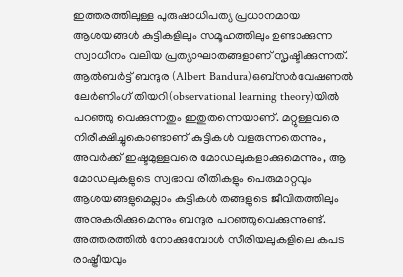ഇത്തരത്തിലുള്ള പുരുഷാധിപത്യ പ്രധാനമായ ആശയങ്ങൾ കുട്ടികളിലും സമൂഹത്തിലും ഉണ്ടാക്കുന്ന സ്വാധീനം വലിയ പ്രത്യാഘാതങ്ങളാണ് സൃഷ്ടിക്കുന്നത്.
ആൽബർട്ട് ബന്ദുര (Albert Bandura)ഒബ്സർവേഷണൽ ലേർണിംഗ് തിയറി(observational learning theory)യിൽ പറഞ്ഞു വെക്കുന്നതും ഇതുതന്നെയാണ്. മറ്റുള്ളവരെ നിരീക്ഷിച്ചുകൊണ്ടാണ് കുട്ടികൾ വളരുന്നതെന്നും, അവർക്ക് ഇഷ്ടമുള്ളവരെ മോഡലുകളാക്കുമെന്നും, ആ മോഡലുകളുടെ സ്വഭാവ രീതികളും പെരുമാറ്റവും ആശയങ്ങളുമെല്ലാം കുട്ടികൾ തങ്ങളുടെ ജീവിതത്തിലും അനുകരിക്കുമെന്നും ബന്ദുര പറഞ്ഞുവെക്കുന്നുണ്ട്. അത്തരത്തിൽ നോക്കുമ്പോൾ സീരിയലുകളിലെ കപട രാഷ്ട്രീയവും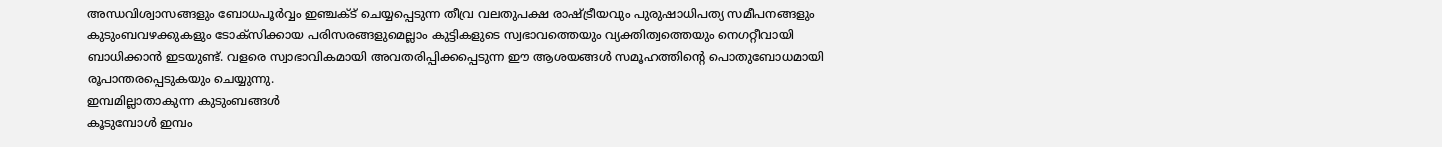അന്ധവിശ്വാസങ്ങളും ബോധപൂർവ്വം ഇഞ്ചക്ട് ചെയ്യപ്പെടുന്ന തീവ്ര വലതുപക്ഷ രാഷ്ട്രീയവും പുരുഷാധിപത്യ സമീപനങ്ങളും കുടുംബവഴക്കുകളും ടോക്സിക്കായ പരിസരങ്ങളുമെല്ലാം കുട്ടികളുടെ സ്വഭാവത്തെയും വ്യക്തിത്വത്തെയും നെഗറ്റീവായി ബാധിക്കാൻ ഇടയുണ്ട്. വളരെ സ്വാഭാവികമായി അവതരിപ്പിക്കപ്പെടുന്ന ഈ ആശയങ്ങൾ സമൂഹത്തിന്റെ പൊതുബോധമായി രൂപാന്തരപ്പെടുകയും ചെയ്യുന്നു.
ഇമ്പമില്ലാതാകുന്ന കുടുംബങ്ങൾ
കൂടുമ്പോൾ ഇമ്പം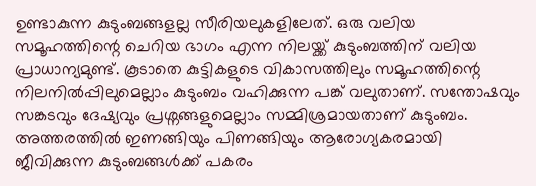ഉണ്ടാകുന്ന കുടുംബങ്ങളല്ല സീരിയലുകളിലേത്. ഒരു വലിയ സമൂഹത്തിന്റെ ചെറിയ ഭാഗം എന്ന നിലയ്ക്ക് കുടുംബത്തിന് വലിയ പ്രാധാന്യമുണ്ട്. കൂടാതെ കുട്ടികളുടെ വികാസത്തിലും സമൂഹത്തിന്റെ നിലനിൽപ്പിലുമെല്ലാം കുടുംബം വഹിക്കുന്ന പങ്ക് വലുതാണ്. സന്തോഷവും സങ്കടവും ദേഷ്യവും പ്രശ്നങ്ങളുമെല്ലാം സമ്മിശ്രമായതാണ് കുടുംബം. അത്തരത്തിൽ ഇണങ്ങിയും പിണങ്ങിയും ആരോഗ്യകരമായി ജീവിക്കുന്ന കുടുംബങ്ങൾക്ക് പകരം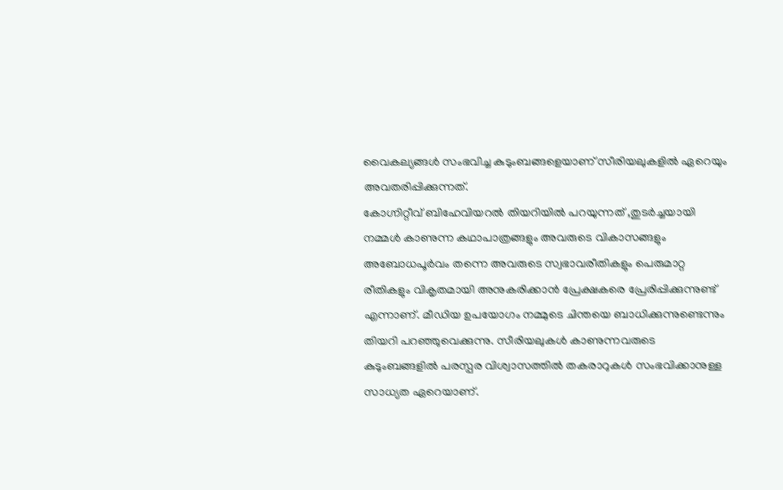വൈകല്യങ്ങൾ സംഭവിച്ച കുടുംബങ്ങളെയാണ് സീരിയലുകളിൽ ഏറെയും അവതരിപ്പിക്കുന്നത്.
കോഗ്നിറ്റീവ് ബിഹേവിയറൽ തിയറിയിൽ പറയുന്നത് ,തുടർച്ചയായി നമ്മൾ കാണുന്ന കഥാപാത്രങ്ങളും അവരുടെ വികാസങ്ങളും അബോധപൂർവം തന്നെ അവരുടെ സ്വഭാവരീതികളും പെരുമാറ്റ രീതികളും വികൃതമായി അനുകരിക്കാൻ പ്രേക്ഷകരെ പ്രേരിപ്പിക്കുന്നുണ്ട് എന്നാണ്. മീഡിയ ഉപയോഗം നമ്മുടെ ചിന്തയെ ബാധിക്കുന്നുണ്ടെന്നും തിയറി പറഞ്ഞുവെക്കുന്നു. സീരിയലുകൾ കാണുന്നവരുടെ കുടുംബങ്ങളിൽ പരസ്പര വിശ്വാസത്തിൽ തകരാറുകൾ സംഭവിക്കാനുള്ള സാധ്യത ഏറെയാണ്.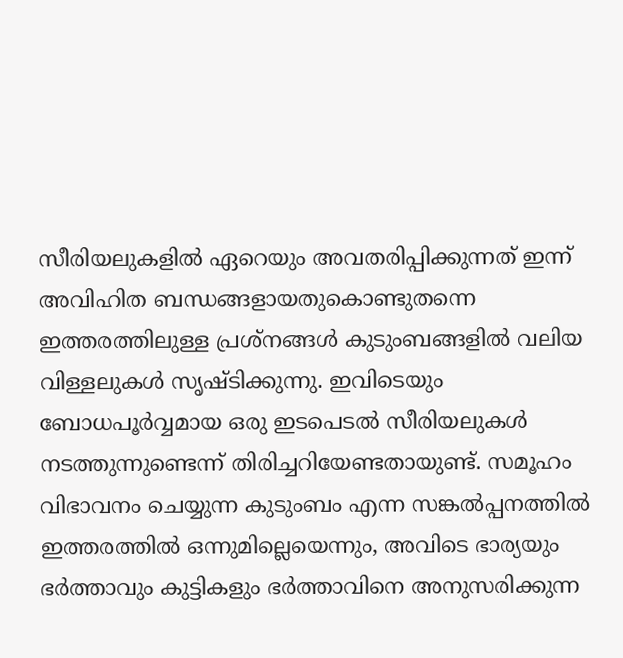സീരിയലുകളിൽ ഏറെയും അവതരിപ്പിക്കുന്നത് ഇന്ന് അവിഹിത ബന്ധങ്ങളായതുകൊണ്ടുതന്നെ ഇത്തരത്തിലുള്ള പ്രശ്നങ്ങൾ കുടുംബങ്ങളിൽ വലിയ വിള്ളലുകൾ സൃഷ്ടിക്കുന്നു. ഇവിടെയും ബോധപൂർവ്വമായ ഒരു ഇടപെടൽ സീരിയലുകൾ നടത്തുന്നുണ്ടെന്ന് തിരിച്ചറിയേണ്ടതായുണ്ട്. സമൂഹം വിഭാവനം ചെയ്യുന്ന കുടുംബം എന്ന സങ്കൽപ്പനത്തിൽ ഇത്തരത്തിൽ ഒന്നുമില്ലെയെന്നും, അവിടെ ഭാര്യയും ഭർത്താവും കുട്ടികളും ഭർത്താവിനെ അനുസരിക്കുന്ന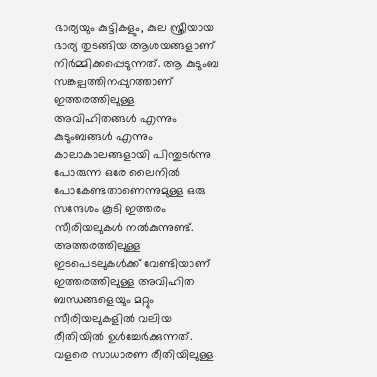ഭാര്യയും കുട്ടികളും, കുല സ്ത്രീയായ ഭാര്യ തുടങ്ങിയ ആശയങ്ങളാണ് നിർമ്മിക്കപ്പെടുന്നത്. ആ കുടുംബ സങ്കല്പത്തിനപ്പുറത്താണ് ഇത്തരത്തിലുള്ള അവിഹിതങ്ങൾ എന്നും കുടുംബങ്ങൾ എന്നും കാലാകാലങ്ങളായി പിന്തുടർന്നു പോരുന്ന ഒരേ ലൈനിൽ പോകേണ്ടതാണെന്നുമുള്ള ഒരു സന്ദേശം കൂടി ഇത്തരം സീരിയലുകൾ നൽകുന്നുണ്ട്. അത്തരത്തിലുള്ള ഇടപെടലുകൾക്ക് വേണ്ടിയാണ് ഇത്തരത്തിലുള്ള അവിഹിത ബന്ധങ്ങളെയും മറ്റും സീരിയലുകളിൽ വലിയ രീതിയിൽ ഉൾച്ചേർക്കുന്നത്. വളരെ സാധാരണ രീതിയിലുള്ള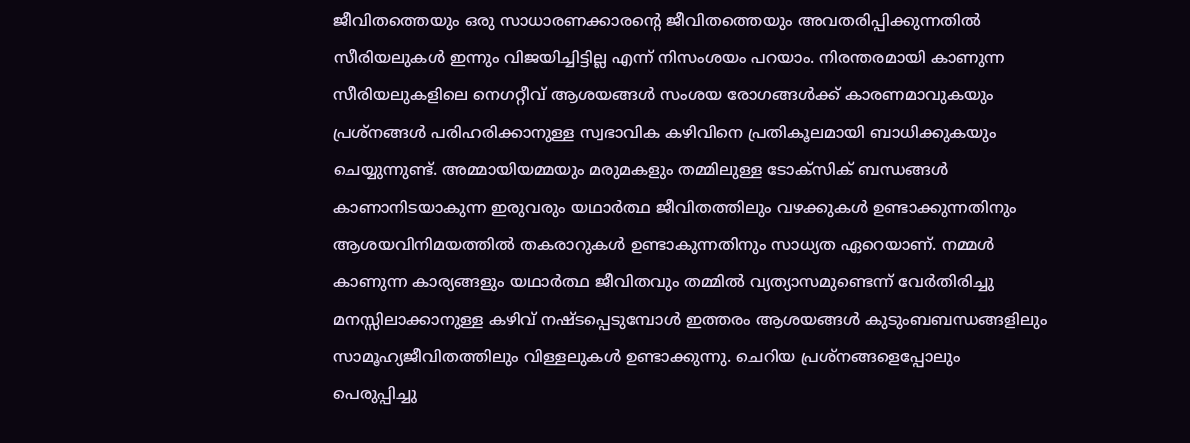ജീവിതത്തെയും ഒരു സാധാരണക്കാരന്റെ ജീവിതത്തെയും അവതരിപ്പിക്കുന്നതിൽ സീരിയലുകൾ ഇന്നും വിജയിച്ചിട്ടില്ല എന്ന് നിസംശയം പറയാം. നിരന്തരമായി കാണുന്ന സീരിയലുകളിലെ നെഗറ്റീവ് ആശയങ്ങൾ സംശയ രോഗങ്ങൾക്ക് കാരണമാവുകയും പ്രശ്നങ്ങൾ പരിഹരിക്കാനുള്ള സ്വഭാവിക കഴിവിനെ പ്രതികൂലമായി ബാധിക്കുകയും ചെയ്യുന്നുണ്ട്. അമ്മായിയമ്മയും മരുമകളും തമ്മിലുള്ള ടോക്സിക് ബന്ധങ്ങൾ കാണാനിടയാകുന്ന ഇരുവരും യഥാർത്ഥ ജീവിതത്തിലും വഴക്കുകൾ ഉണ്ടാക്കുന്നതിനും ആശയവിനിമയത്തിൽ തകരാറുകൾ ഉണ്ടാകുന്നതിനും സാധ്യത ഏറെയാണ്. നമ്മൾ കാണുന്ന കാര്യങ്ങളും യഥാർത്ഥ ജീവിതവും തമ്മിൽ വ്യത്യാസമുണ്ടെന്ന് വേർതിരിച്ചു മനസ്സിലാക്കാനുള്ള കഴിവ് നഷ്ടപ്പെടുമ്പോൾ ഇത്തരം ആശയങ്ങൾ കുടുംബബന്ധങ്ങളിലും സാമൂഹ്യജീവിതത്തിലും വിള്ളലുകൾ ഉണ്ടാക്കുന്നു. ചെറിയ പ്രശ്നങ്ങളെപ്പോലും പെരുപ്പിച്ചു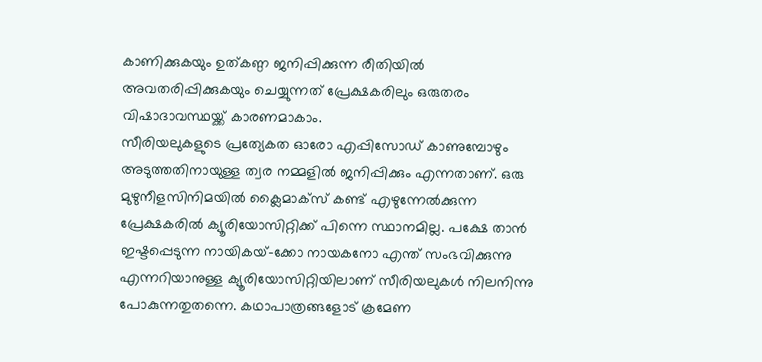കാണിക്കുകയും ഉത്കണ്ഠ ജനിപ്പിക്കുന്ന രീതിയിൽ അവതരിപ്പിക്കുകയും ചെയ്യുന്നത് പ്രേക്ഷകരിലും ഒരുതരം വിഷാദാവസ്ഥയ്ക്ക് കാരണമാകാം.
സീരിയലുകളുടെ പ്രത്യേകത ഓരോ എപ്പിസോഡ് കാണുമ്പോഴും അടുത്തതിനായുള്ള ത്വര നമ്മളിൽ ജനിപ്പിക്കും എന്നതാണ്. ഒരു മുഴുനീളസിനിമയിൽ ക്ലൈമാക്സ് കണ്ട് എഴുന്നേൽക്കുന്ന പ്രേക്ഷകരിൽ ക്യൂരിയോസിറ്റിക്ക് പിന്നെ സ്ഥാനമില്ല. പക്ഷേ താൻ ഇഷ്ടപ്പെടുന്ന നായികയ്-ക്കോ നായകനോ എന്ത് സംഭവിക്കുന്നു എന്നറിയാനുള്ള ക്യൂരിയോസിറ്റിയിലാണ് സീരിയലുകൾ നിലനിന്നു പോകുന്നതുതന്നെ. കഥാപാത്രങ്ങളോട് ക്രമേണ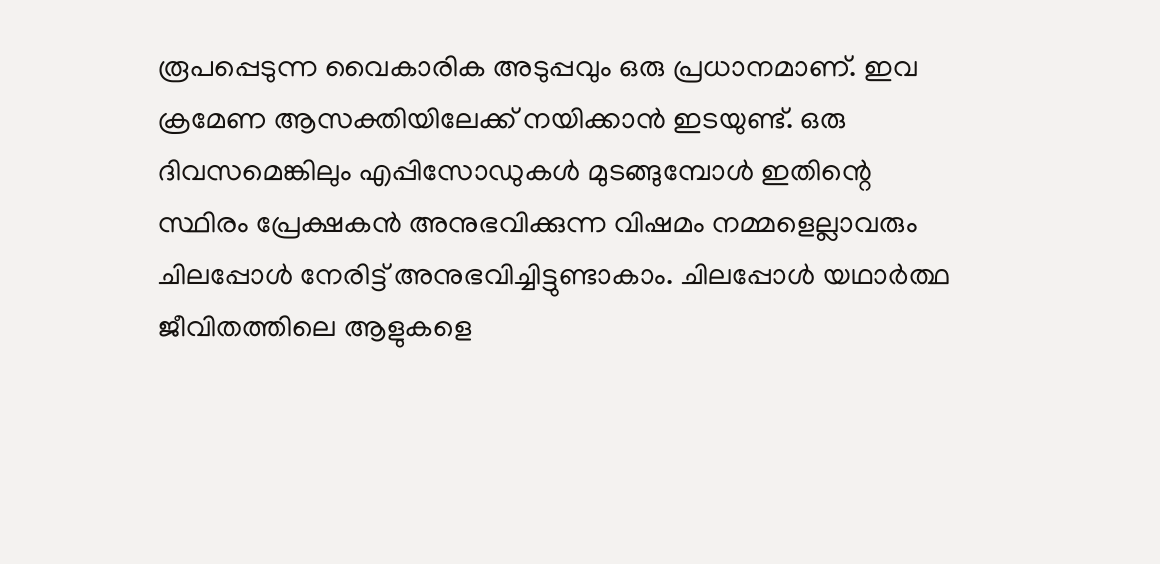രൂപപ്പെടുന്ന വൈകാരിക അടുപ്പവും ഒരു പ്രധാനമാണ്. ഇവ ക്രമേണ ആസക്തിയിലേക്ക് നയിക്കാൻ ഇടയുണ്ട്. ഒരു ദിവസമെങ്കിലും എപ്പിസോഡുകൾ മുടങ്ങുമ്പോൾ ഇതിന്റെ സ്ഥിരം പ്രേക്ഷകൻ അനുഭവിക്കുന്ന വിഷമം നമ്മളെല്ലാവരും ചിലപ്പോൾ നേരിട്ട് അനുഭവിച്ചിട്ടുണ്ടാകാം. ചിലപ്പോൾ യഥാർത്ഥ ജീവിതത്തിലെ ആളുകളെ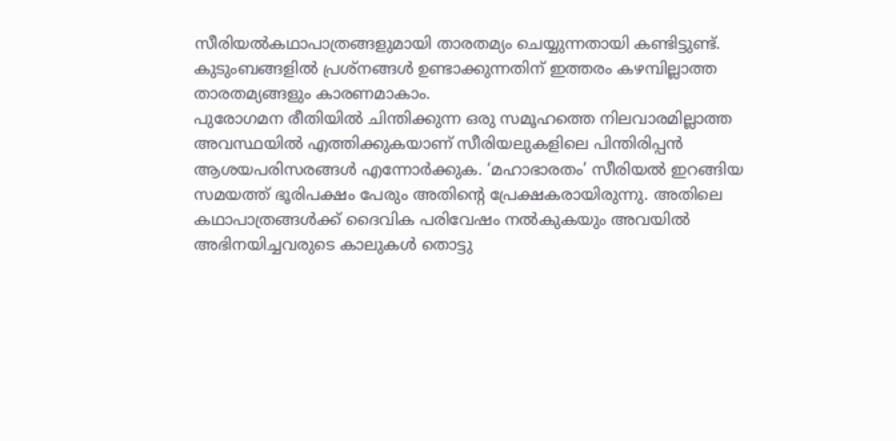സീരിയൽകഥാപാത്രങ്ങളുമായി താരതമ്യം ചെയ്യുന്നതായി കണ്ടിട്ടുണ്ട്. കുടുംബങ്ങളിൽ പ്രശ്നങ്ങൾ ഉണ്ടാക്കുന്നതിന് ഇത്തരം കഴമ്പില്ലാത്ത താരതമ്യങ്ങളും കാരണമാകാം.
പുരോഗമന രീതിയിൽ ചിന്തിക്കുന്ന ഒരു സമൂഹത്തെ നിലവാരമില്ലാത്ത അവസ്ഥയിൽ എത്തിക്കുകയാണ് സീരിയലുകളിലെ പിന്തിരിപ്പൻ ആശയപരിസരങ്ങൾ എന്നോർക്കുക. ‘മഹാഭാരതം’ സീരിയൽ ഇറങ്ങിയ സമയത്ത് ഭൂരിപക്ഷം പേരും അതിന്റെ പ്രേക്ഷകരായിരുന്നു. അതിലെ കഥാപാത്രങ്ങൾക്ക് ദൈവിക പരിവേഷം നൽകുകയും അവയിൽ അഭിനയിച്ചവരുടെ കാലുകൾ തൊട്ടു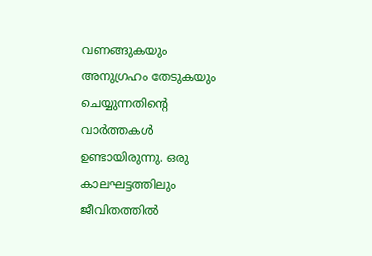വണങ്ങുകയും അനുഗ്രഹം തേടുകയും ചെയ്യുന്നതിന്റെ വാർത്തകൾ ഉണ്ടായിരുന്നു. ഒരു കാലഘട്ടത്തിലും ജീവിതത്തിൽ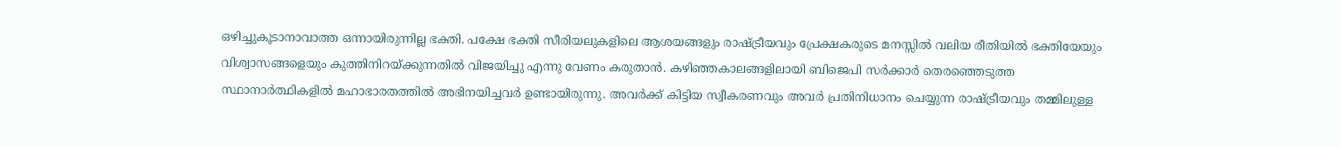ഒഴിച്ചുകൂടാനാവാത്ത ഒന്നായിരുന്നില്ല ഭക്തി. പക്ഷേ ഭക്തി സീരിയലുകളിലെ ആശയങ്ങളും രാഷ്ട്രീയവും പ്രേക്ഷകരുടെ മനസ്സിൽ വലിയ രീതിയിൽ ഭക്തിയേയും വിശ്വാസങ്ങളെയും കുത്തിനിറയ്ക്കുന്നതിൽ വിജയിച്ചു എന്നു വേണം കരുതാൻ. കഴിഞ്ഞകാലങ്ങളിലായി ബിജെപി സർക്കാർ തെരഞ്ഞെടുത്ത സ്ഥാനാർത്ഥികളിൽ മഹാഭാരതത്തിൽ അഭിനയിച്ചവർ ഉണ്ടായിരുന്നു. അവർക്ക് കിട്ടിയ സ്വീകരണവും അവർ പ്രതിനിധാനം ചെയ്യുന്ന രാഷ്ട്രീയവും തമ്മിലുള്ള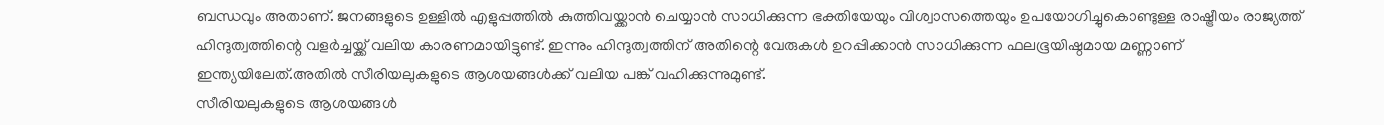ബന്ധവും അതാണ്. ജനങ്ങളുടെ ഉള്ളിൽ എളുപ്പത്തിൽ കുത്തിവയ്ക്കാൻ ചെയ്യാൻ സാധിക്കുന്ന ഭക്തിയേയും വിശ്വാസത്തെയും ഉപയോഗിച്ചുകൊണ്ടുള്ള രാഷ്ട്രീയം രാജ്യത്ത് ഹിന്ദുത്വത്തിന്റെ വളർച്ചയ്ക്ക് വലിയ കാരണമായിട്ടുണ്ട്. ഇന്നും ഹിന്ദുത്വത്തിന് അതിന്റെ വേരുകൾ ഉറപ്പിക്കാൻ സാധിക്കുന്ന ഫലഭൂയിഷ്ഠമായ മണ്ണാണ് ഇന്ത്യയിലേത്.അതിൽ സീരിയലുകളുടെ ആശയങ്ങൾക്ക് വലിയ പങ്ക് വഹിക്കുന്നുമുണ്ട്.
സീരിയലുകളുടെ ആശയങ്ങൾ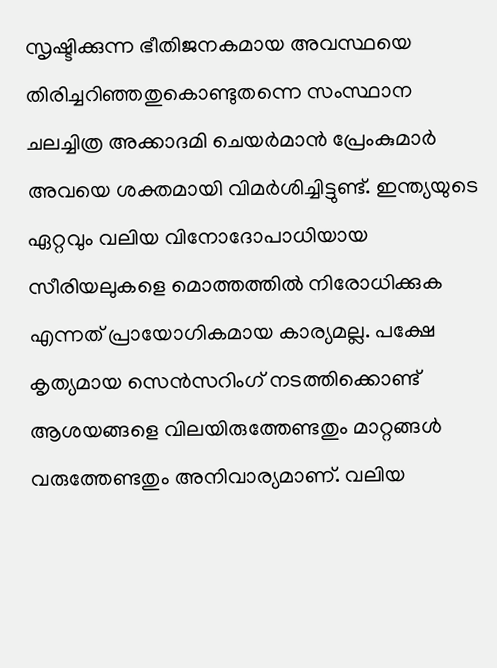സൃഷ്ടിക്കുന്ന ഭീതിജനകമായ അവസ്ഥയെ തിരിച്ചറിഞ്ഞതുകൊണ്ടുതന്നെ സംസ്ഥാന ചലച്ചിത്ര അക്കാദമി ചെയർമാൻ പ്രേംകുമാർ അവയെ ശക്തമായി വിമർശിച്ചിട്ടുണ്ട്. ഇന്ത്യയുടെ ഏറ്റവും വലിയ വിനോദോപാധിയായ സീരിയലുകളെ മൊത്തത്തിൽ നിരോധിക്കുക എന്നത് പ്രായോഗികമായ കാര്യമല്ല. പക്ഷേ കൃത്യമായ സെൻസറിംഗ് നടത്തിക്കൊണ്ട് ആശയങ്ങളെ വിലയിരുത്തേണ്ടതും മാറ്റങ്ങൾ വരുത്തേണ്ടതും അനിവാര്യമാണ്. വലിയ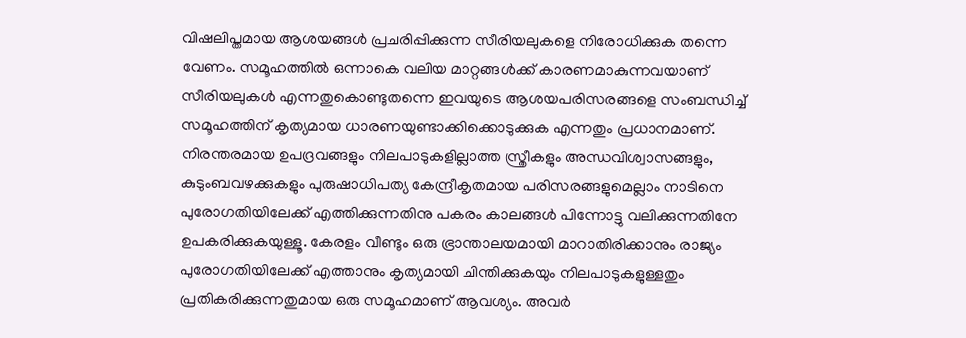വിഷലിപ്തമായ ആശയങ്ങൾ പ്രചരിപ്പിക്കുന്ന സീരിയലുകളെ നിരോധിക്കുക തന്നെ വേണം. സമൂഹത്തിൽ ഒന്നാകെ വലിയ മാറ്റങ്ങൾക്ക് കാരണമാകുന്നവയാണ് സീരിയലുകൾ എന്നതുകൊണ്ടുതന്നെ ഇവയുടെ ആശയപരിസരങ്ങളെ സംബന്ധിച്ച് സമൂഹത്തിന് കൃത്യമായ ധാരണയുണ്ടാക്കിക്കൊടുക്കുക എന്നതും പ്രധാനമാണ്. നിരന്തരമായ ഉപദ്രവങ്ങളും നിലപാടുകളില്ലാത്ത സ്ത്രീകളും അന്ധവിശ്വാസങ്ങളും, കുടുംബവഴക്കുകളും പുരുഷാധിപത്യ കേന്ദ്രീകൃതമായ പരിസരങ്ങളുമെല്ലാം നാടിനെ പുരോഗതിയിലേക്ക് എത്തിക്കുന്നതിനു പകരം കാലങ്ങൾ പിന്നോട്ടു വലിക്കുന്നതിനേ ഉപകരിക്കുകയുള്ളൂ. കേരളം വീണ്ടും ഒരു ഭ്രാന്താലയമായി മാറാതിരിക്കാനും രാജ്യം പുരോഗതിയിലേക്ക് എത്താനും കൃത്യമായി ചിന്തിക്കുകയും നിലപാടുകളുള്ളതും പ്രതികരിക്കുന്നതുമായ ഒരു സമൂഹമാണ് ആവശ്യം. അവർ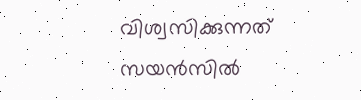വിശ്വസിക്കുന്നത് സയൻസിൽ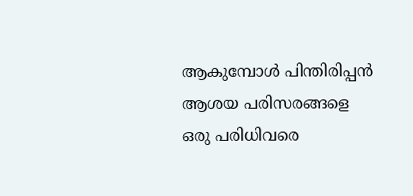ആകുമ്പോൾ പിന്തിരിപ്പൻ ആശയ പരിസരങ്ങളെ ഒരു പരിധിവരെ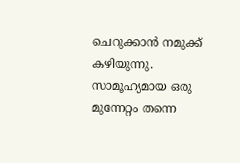ചെറുക്കാൻ നമുക്ക് കഴിയുന്നു. സാമൂഹ്യമായ ഒരു മുന്നേറ്റം തന്നെ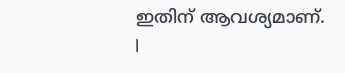ഇതിന് ആവശ്യമാണ്. l